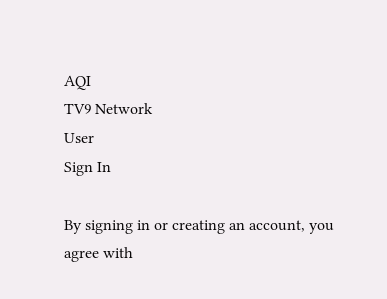AQI
TV9 Network
User
Sign In

By signing in or creating an account, you agree with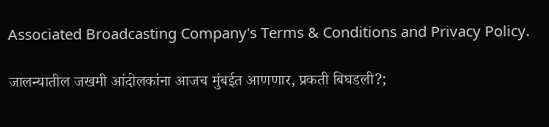Associated Broadcasting Company's Terms & Conditions and Privacy Policy.

जालन्यातील जखमी आंदोलकांना आजच मुंबईत आणणार, प्रकती बिघडली?;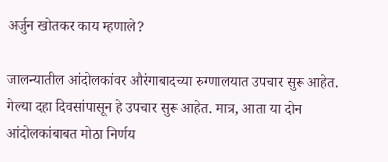अर्जुन खोतकर काय म्हणाले?

जालन्यातील आंदोलकांवर औरंगाबादच्या रुग्णालयात उपचार सुरू आहेत. गेल्या दहा दिवसांपासून हे उपचार सुरू आहेत. मात्र, आता या दोन आंदोलकांबाबत मोठा निर्णय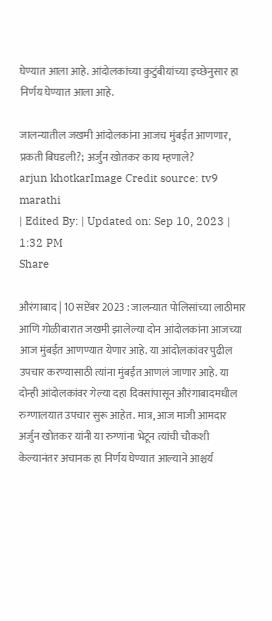घेण्यात आला आहे. आंदोलकांच्या कुटुंबीयांच्या इच्छेनुसार हा निर्णय घेण्यात आला आहे.

जालन्यातील जखमी आंदोलकांना आजच मुंबईत आणणार, प्रकती बिघडली?; अर्जुन खोतकर काय म्हणाले?
arjun khotkarImage Credit source: tv9 marathi
| Edited By: | Updated on: Sep 10, 2023 | 1:32 PM
Share

औरंगाबाद | 10 सप्टेंबर 2023 : जालन्यात पोलिसांच्या लाठीमार आणि गोळीबारात जखमी झालेल्या दोन आंदोलकांना आजच्या आज मुंबईत आणण्यात येणार आहे. या आंदोलकांवर पुढील उपचार करण्यासाठी त्यांना मुंबईत आणलं जाणार आहे. या दोन्ही आंदोलकांवर गेल्या दहा दिवसांपासून औरंगाबादमधील रुग्णालयात उपचार सुरू आहेत. मात्र, आज माजी आमदार अर्जुन खोतकर यांनी या रुग्णांना भेटून त्यांची चौकशी केल्यानंतर अचानक हा निर्णय घेण्यात आल्याने आश्चर्य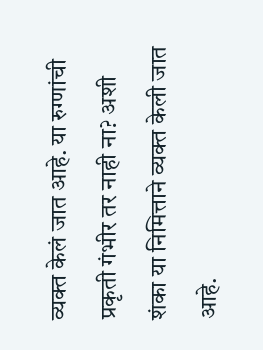व्यक्त केलं जात आहे. या रुग्णांची प्रकृती गंभीर तर नाही ना? अशी शंका या निमित्ताने व्यक्त केली जात आहे.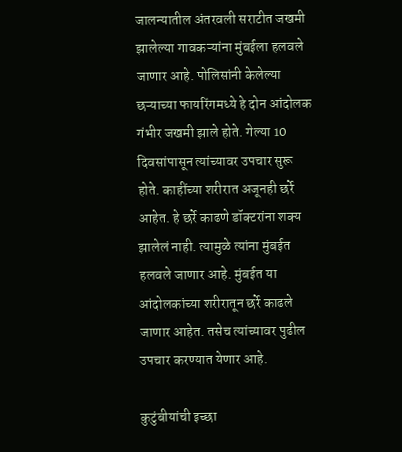जालन्यातील अंतरवली सराटीत जखमी झालेल्या गावकऱ्यांना मुंबईला हलवले जाणार आहे. पोलिसांनी केलेल्या छऱ्याच्या फायरिंगमध्ये हे दोन आंदोलक गंभीर जखमी झाले होते. गेल्या 10 दिवसांपासून त्यांच्यावर उपचार सुरू होते. काहींच्या शरीरात अजूनही छर्रे आहेत. हे छर्रे काढणे डॉक्टरांना शक्य झालेलं नाही. त्यामुळे त्यांना मुंबईत हलवले जाणार आहे. मुंबईत या आंदोलकांच्या शरीरातून छर्रे काढले जाणार आहेत. तसेच त्यांच्यावर पुढील उपचार करण्यात येणार आहे.

कुटुंबीयांची इच्छा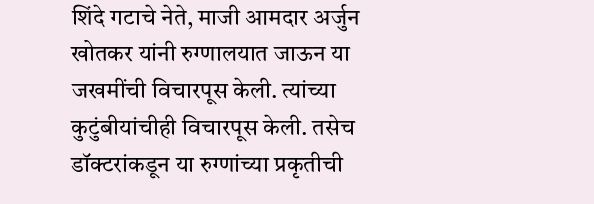शिंदे गटाचे नेते, माजी आमदार अर्जुन खोतकर यांनी रुग्णालयात जाऊन या जखमींची विचारपूस केली. त्यांच्या कुटुंबीयांचीही विचारपूस केली. तसेच डॉक्टरांकडून या रुग्णांच्या प्रकृतीची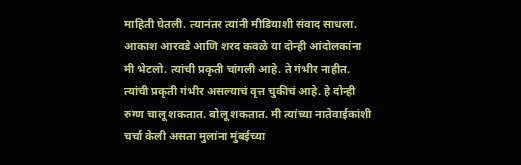माहिती घेतली. त्यानंतर त्यांनी मीडियाशी संवाद साधला. आकाश आरवडे आणि शरद कवळे या दोन्ही आंदोलकांना मी भेटलो. त्यांची प्रकृती चांगली आहे. ते गंभीर नाहीत. त्यांची प्रकृती गंभीर असल्याचं वृत्त चुकीचं आहे. हे दोन्ही रुग्ण चालू शकतात. बोलू शकतात. मी त्यांच्या नातेवाईकांशी चर्चा केली असता मुलांना मुंबईच्या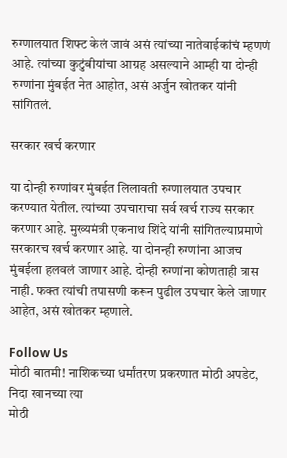रुग्णालयात शिफ्ट केलं जावं असं त्यांच्या नातेवाईकांचं म्हणणं आहे. त्यांच्या कुटुंबीयांचा आग्रह असल्याने आम्ही या दोन्ही रुग्णांना मुंबईत नेत आहोत, असं अर्जुन खोतकर यांनी सांगितलं.

सरकार खर्च करणार

या दोन्ही रुग्णांवर मुंबईत लिलावती रुग्णालयात उपचार करण्यात येतील. त्यांच्या उपचाराचा सर्व खर्च राज्य सरकार करणार आहे. मुख्यमंत्री एकनाथ शिंदे यांनी सांगितल्याप्रमाणे सरकारच खर्च करणार आहे. या दोनन्ही रुग्णांना आजच मुंबईला हलवलं जाणार आहे. दोन्ही रुग्णांना कोणताही त्रास नाही. फक्त त्यांची तपासणी करून पुढील उपचार केले जाणार आहेत, असं खोतकर म्हणाले.

Follow Us
मोठी बातमी! नाशिकच्या धर्मांतरण प्रकरणात मोठी अपडेट, निदा खानच्या त्या
मोठी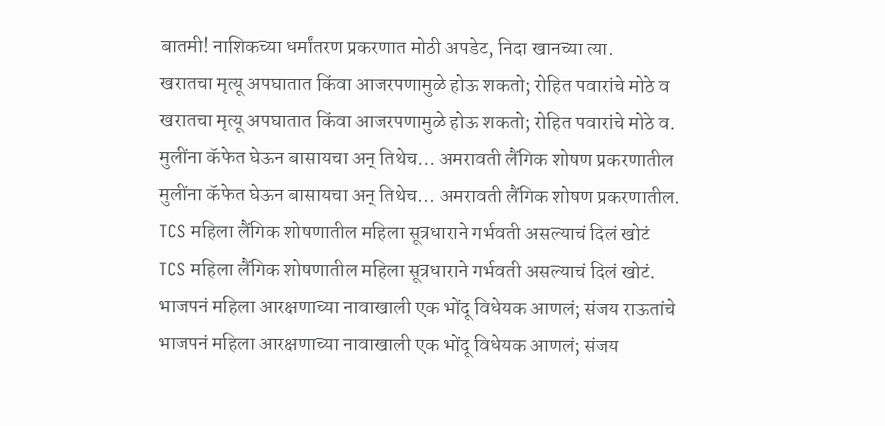बातमी! नाशिकच्या धर्मांतरण प्रकरणात मोठी अपडेट, निदा खानच्या त्या.
खरातचा मृत्यू अपघातात किंवा आजरपणामुळे होऊ शकतो; रोहित पवारांचे मोठे व
खरातचा मृत्यू अपघातात किंवा आजरपणामुळे होऊ शकतो; रोहित पवारांचे मोठे व.
मुलींना कॅफेत घेऊन बासायचा अन् तिथेच... अमरावती लैंगिक शोषण प्रकरणातील
मुलींना कॅफेत घेऊन बासायचा अन् तिथेच... अमरावती लैंगिक शोषण प्रकरणातील.
TCS महिला लैंगिक शोषणातील महिला सूत्रधाराने गर्भवती असल्याचं दिलं खोटं
TCS महिला लैंगिक शोषणातील महिला सूत्रधाराने गर्भवती असल्याचं दिलं खोटं.
भाजपनं महिला आरक्षणाच्या नावाखाली एक भोंदू विधेयक आणलं; संजय राऊतांचे
भाजपनं महिला आरक्षणाच्या नावाखाली एक भोंदू विधेयक आणलं; संजय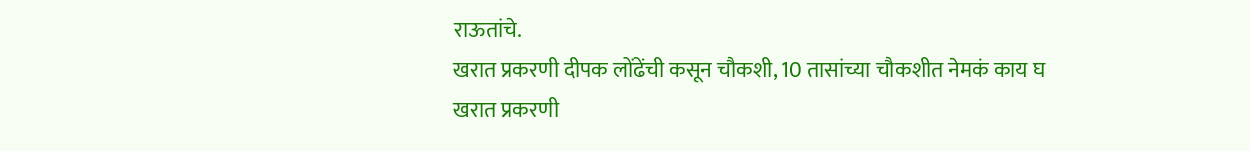राऊतांचे.
खरात प्रकरणी दीपक लोंढेंची कसून चौकशी, 10 तासांच्या चौकशीत नेमकं काय घ
खरात प्रकरणी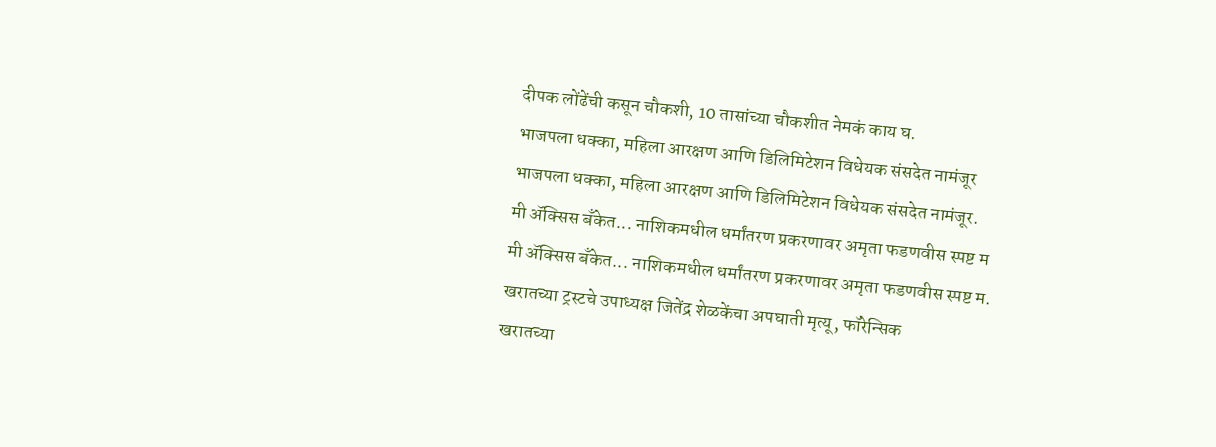दीपक लोंढेंची कसून चौकशी, 10 तासांच्या चौकशीत नेमकं काय घ.
भाजपला धक्का, महिला आरक्षण आणि डिलिमिटेशन विधेयक संसदेत नामंजूर
भाजपला धक्का, महिला आरक्षण आणि डिलिमिटेशन विधेयक संसदेत नामंजूर.
मी ॲक्सिस बँकेत... नाशिकमधील धर्मांतरण प्रकरणावर अमृता फडणवीस स्पष्ट म
मी ॲक्सिस बँकेत... नाशिकमधील धर्मांतरण प्रकरणावर अमृता फडणवीस स्पष्ट म.
खरातच्या ट्रस्टचे उपाध्यक्ष जितेंद्र शेळकेंचा अपघाती मृत्यू, फॉरेन्सिक
खरातच्या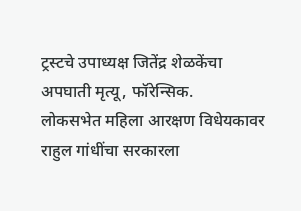ट्रस्टचे उपाध्यक्ष जितेंद्र शेळकेंचा अपघाती मृत्यू, फॉरेन्सिक.
लोकसभेत महिला आरक्षण विधेयकावर राहुल गांधींचा सरकारला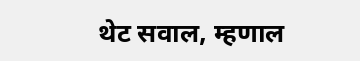थेट सवाल, म्हणाल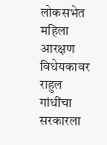लोकसभेत महिला आरक्षण विधेयकावर राहुल गांधींचा सरकारला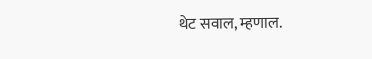थेट सवाल, म्हणाल.